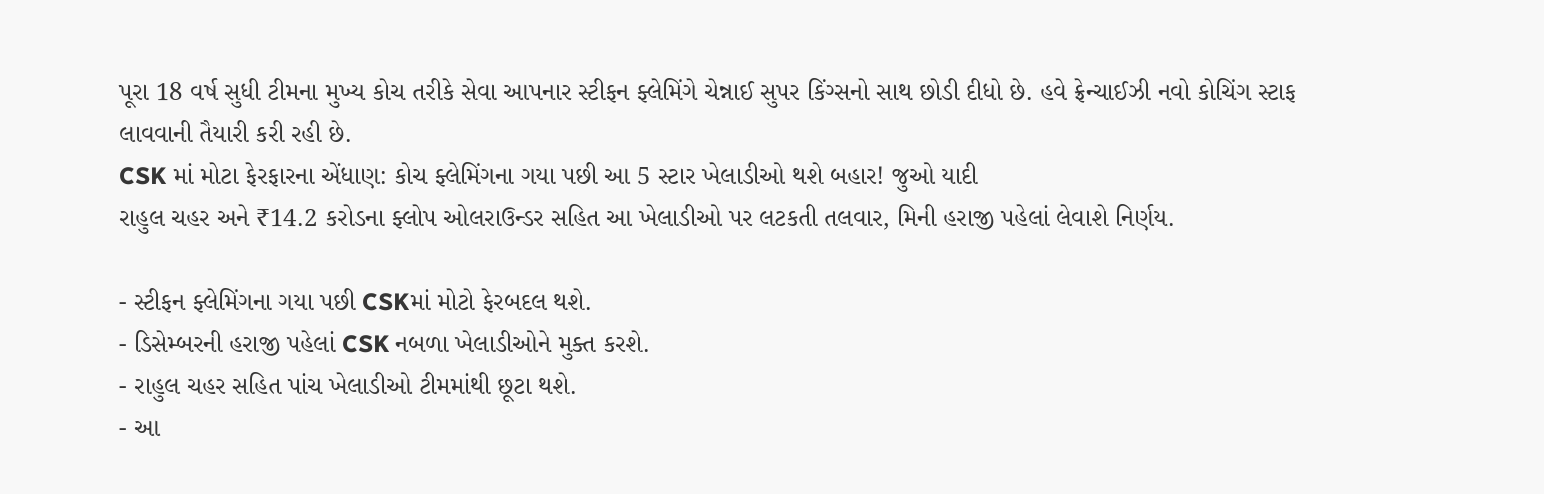પૂરા 18 વર્ષ સુધી ટીમના મુખ્ય કોચ તરીકે સેવા આપનાર સ્ટીફન ફ્લેમિંગે ચેન્નાઈ સુપર કિંગ્સનો સાથ છોડી દીધો છે. હવે ફ્રેન્ચાઈઝી નવો કોચિંગ સ્ટાફ લાવવાની તૈયારી કરી રહી છે.
CSK માં મોટા ફેરફારના એંધાણ: કોચ ફ્લેમિંગના ગયા પછી આ 5 સ્ટાર ખેલાડીઓ થશે બહાર! જુઓ યાદી
રાહુલ ચહર અને ₹14.2 કરોડના ફ્લોપ ઓલરાઉન્ડર સહિત આ ખેલાડીઓ પર લટકતી તલવાર, મિની હરાજી પહેલાં લેવાશે નિર્ણય.

- સ્ટીફન ફ્લેમિંગના ગયા પછી CSKમાં મોટો ફેરબદલ થશે.
- ડિસેમ્બરની હરાજી પહેલાં CSK નબળા ખેલાડીઓને મુક્ત કરશે.
- રાહુલ ચહર સહિત પાંચ ખેલાડીઓ ટીમમાંથી છૂટા થશે.
- આ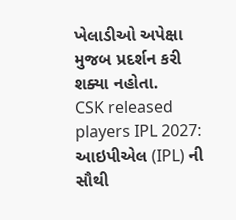ખેલાડીઓ અપેક્ષા મુજબ પ્રદર્શન કરી શક્યા નહોતા.
CSK released players IPL 2027: આઇપીએલ (IPL) ની સૌથી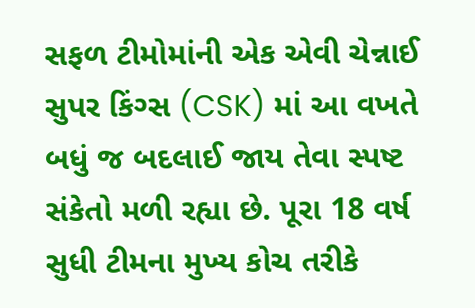સફળ ટીમોમાંની એક એવી ચેન્નાઈ સુપર કિંગ્સ (CSK) માં આ વખતે બધું જ બદલાઈ જાય તેવા સ્પષ્ટ સંકેતો મળી રહ્યા છે. પૂરા 18 વર્ષ સુધી ટીમના મુખ્ય કોચ તરીકે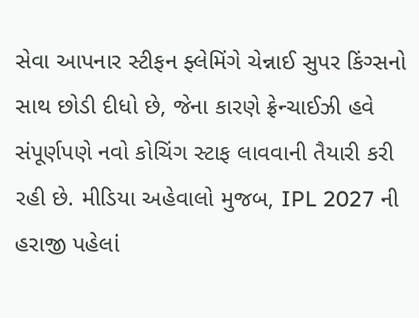સેવા આપનાર સ્ટીફન ફ્લેમિંગે ચેન્નાઈ સુપર કિંગ્સનો સાથ છોડી દીધો છે, જેના કારણે ફ્રેન્ચાઈઝી હવે સંપૂર્ણપણે નવો કોચિંગ સ્ટાફ લાવવાની તૈયારી કરી રહી છે. મીડિયા અહેવાલો મુજબ, IPL 2027 ની હરાજી પહેલાં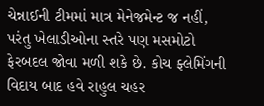ચેન્નાઈની ટીમમાં માત્ર મેનેજમેન્ટ જ નહીં, પરંતુ ખેલાડીઓના સ્તરે પણ મસમોટો ફેરબદલ જોવા મળી શકે છે. કોચ ફ્લેમિંગની વિદાય બાદ હવે રાહુલ ચહર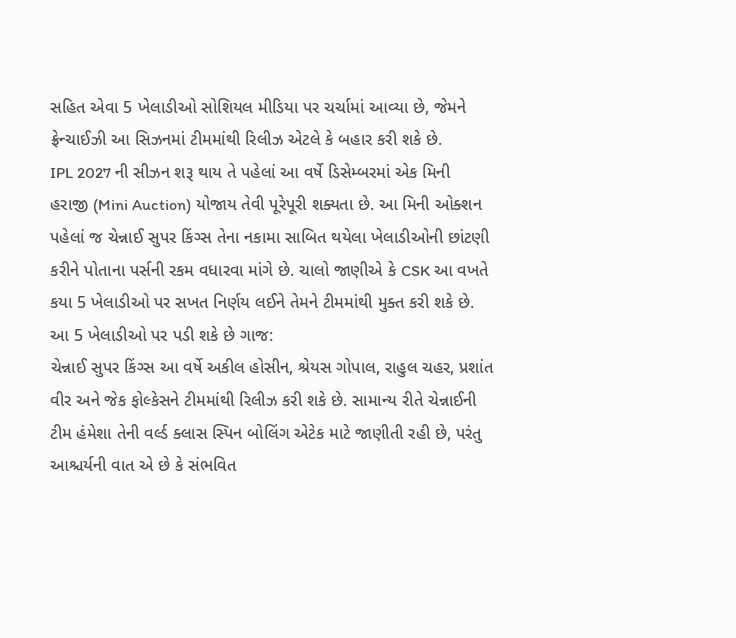સહિત એવા 5 ખેલાડીઓ સોશિયલ મીડિયા પર ચર્ચામાં આવ્યા છે, જેમને ફ્રેન્ચાઈઝી આ સિઝનમાં ટીમમાંથી રિલીઝ એટલે કે બહાર કરી શકે છે.
IPL 2027 ની સીઝન શરૂ થાય તે પહેલાં આ વર્ષે ડિસેમ્બરમાં એક મિની હરાજી (Mini Auction) યોજાય તેવી પૂરેપૂરી શક્યતા છે. આ મિની ઓક્શન પહેલાં જ ચેન્નાઈ સુપર કિંગ્સ તેના નકામા સાબિત થયેલા ખેલાડીઓની છાંટણી કરીને પોતાના પર્સની રકમ વધારવા માંગે છે. ચાલો જાણીએ કે CSK આ વખતે કયા 5 ખેલાડીઓ પર સખત નિર્ણય લઈને તેમને ટીમમાંથી મુક્ત કરી શકે છે.
આ 5 ખેલાડીઓ પર પડી શકે છે ગાજ:
ચેન્નાઈ સુપર કિંગ્સ આ વર્ષે અકીલ હોસીન, શ્રેયસ ગોપાલ, રાહુલ ચહર, પ્રશાંત વીર અને જેક ફોલ્કેસને ટીમમાંથી રિલીઝ કરી શકે છે. સામાન્ય રીતે ચેન્નાઈની ટીમ હંમેશા તેની વર્લ્ડ ક્લાસ સ્પિન બોલિંગ એટેક માટે જાણીતી રહી છે, પરંતુ આશ્ચર્યની વાત એ છે કે સંભવિત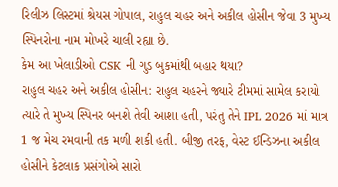રિલીઝ લિસ્ટમાં શ્રેયસ ગોપાલ, રાહુલ ચહર અને અકીલ હોસીન જેવા 3 મુખ્ય સ્પિનરોના નામ મોખરે ચાલી રહ્યા છે.
કેમ આ ખેલાડીઓ CSK ની ગુડ બુકમાંથી બહાર થયા?
રાહુલ ચહર અને અકીલ હોસીન: રાહુલ ચહરને જ્યારે ટીમમાં સામેલ કરાયો ત્યારે તે મુખ્ય સ્પિનર બનશે તેવી આશા હતી, પરંતુ તેને IPL 2026 માં માત્ર 1 જ મેચ રમવાની તક મળી શકી હતી. બીજી તરફ, વેસ્ટ ઈન્ડિઝના અકીલ હોસીને કેટલાક પ્રસંગોએ સારો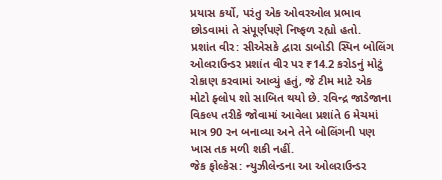પ્રયાસ કર્યો, પરંતુ એક ઓવરઓલ પ્રભાવ છોડવામાં તે સંપૂર્ણપણે નિષ્ફળ રહ્યો હતો.
પ્રશાંત વીર: સીએસકે દ્વારા ડાબોડી સ્પિન બોલિંગ ઓલરાઉન્ડર પ્રશાંત વીર પર ₹14.2 કરોડનું મોટું રોકાણ કરવામાં આવ્યું હતું, જે ટીમ માટે એક મોટો ફ્લોપ શો સાબિત થયો છે. રવિન્દ્ર જાડેજાના વિકલ્પ તરીકે જોવામાં આવેલા પ્રશાંતે 6 મેચમાં માત્ર 90 રન બનાવ્યા અને તેને બોલિંગની પણ ખાસ તક મળી શકી નહીં.
જેક ફોલ્કેસ: ન્યુઝીલેન્ડના આ ઓલરાઉન્ડર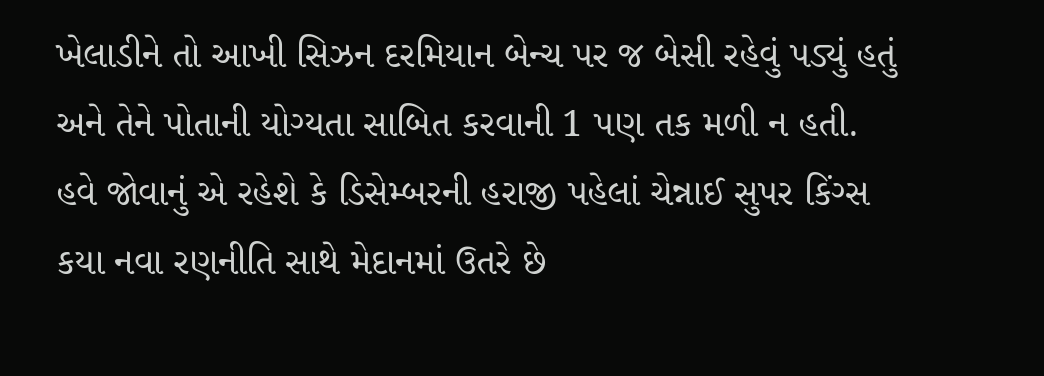ખેલાડીને તો આખી સિઝન દરમિયાન બેન્ચ પર જ બેસી રહેવું પડ્યું હતું અને તેને પોતાની યોગ્યતા સાબિત કરવાની 1 પણ તક મળી ન હતી.
હવે જોવાનું એ રહેશે કે ડિસેમ્બરની હરાજી પહેલાં ચેન્નાઈ સુપર કિંગ્સ કયા નવા રણનીતિ સાથે મેદાનમાં ઉતરે છે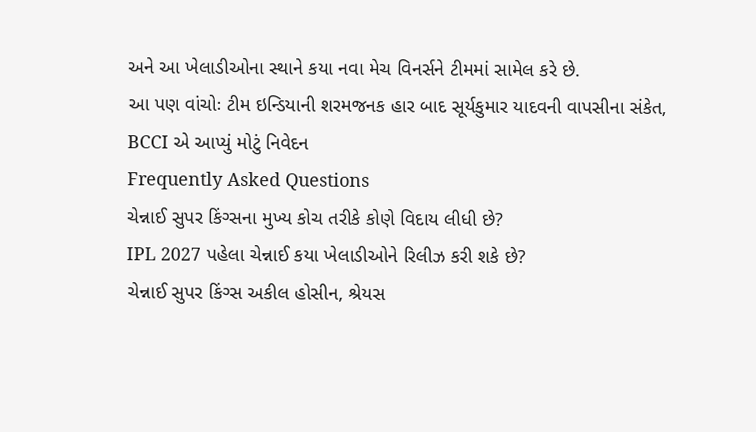અને આ ખેલાડીઓના સ્થાને કયા નવા મેચ વિનર્સને ટીમમાં સામેલ કરે છે.
આ પણ વાંચોઃ ટીમ ઇન્ડિયાની શરમજનક હાર બાદ સૂર્યકુમાર યાદવની વાપસીના સંકેત, BCCI એ આપ્યું મોટું નિવેદન
Frequently Asked Questions
ચેન્નાઈ સુપર કિંગ્સના મુખ્ય કોચ તરીકે કોણે વિદાય લીધી છે?
IPL 2027 પહેલા ચેન્નાઈ કયા ખેલાડીઓને રિલીઝ કરી શકે છે?
ચેન્નાઈ સુપર કિંગ્સ અકીલ હોસીન, શ્રેયસ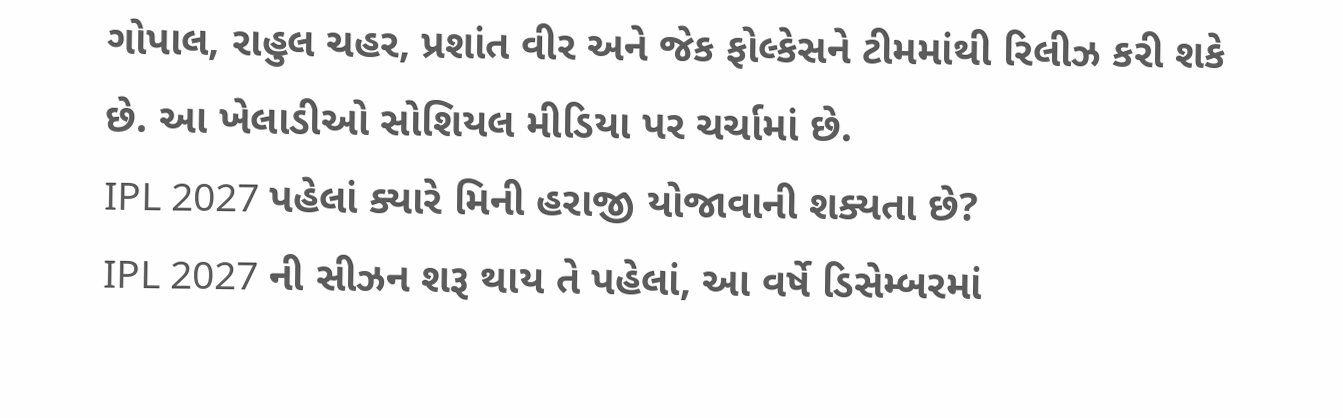ગોપાલ, રાહુલ ચહર, પ્રશાંત વીર અને જેક ફોલ્કેસને ટીમમાંથી રિલીઝ કરી શકે છે. આ ખેલાડીઓ સોશિયલ મીડિયા પર ચર્ચામાં છે.
IPL 2027 પહેલાં ક્યારે મિની હરાજી યોજાવાની શક્યતા છે?
IPL 2027 ની સીઝન શરૂ થાય તે પહેલાં, આ વર્ષે ડિસેમ્બરમાં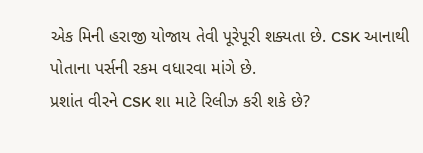એક મિની હરાજી યોજાય તેવી પૂરેપૂરી શક્યતા છે. CSK આનાથી પોતાના પર્સની રકમ વધારવા માંગે છે.
પ્રશાંત વીરને CSK શા માટે રિલીઝ કરી શકે છે?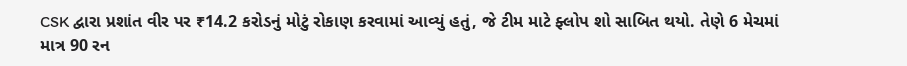CSK દ્વારા પ્રશાંત વીર પર ₹14.2 કરોડનું મોટું રોકાણ કરવામાં આવ્યું હતું, જે ટીમ માટે ફ્લોપ શો સાબિત થયો. તેણે 6 મેચમાં માત્ર 90 રન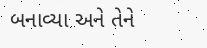બનાવ્યા અને તેને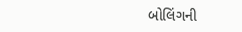બોલિંગની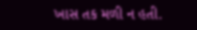ખાસ તક મળી ન હતી.